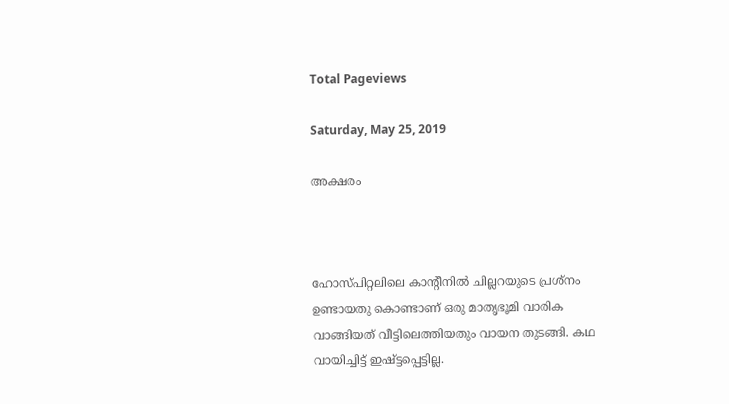Total Pageviews

Saturday, May 25, 2019

അക്ഷരം



ഹോസ്പിറ്റലിലെ കാന്റീനിൽ ചില്ലറയുടെ പ്രശ്നം ഉണ്ടായതു കൊണ്ടാണ് ഒരു മാതൃഭൂമി വാരിക വാങ്ങിയത് വീട്ടിലെത്തിയതും വായന തുടങ്ങി. കഥ വായിച്ചിട്ട് ഇഷ്ട്ടപ്പെട്ടില്ല.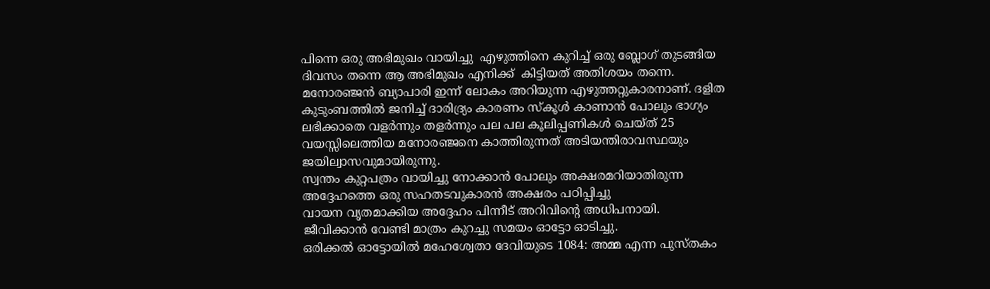പിന്നെ ഒരു അഭിമുഖം വായിച്ചു  എഴുത്തിനെ കുറിച്ച് ഒരു ബ്ലോഗ് തുടങ്ങിയ ദിവസം തന്നെ ആ അഭിമുഖം എനിക്ക്  കിട്ടിയത് അതിശയം തന്നെ.
മനോരഞ്ജൻ ബ്യാപാരി ഇന്ന് ലോകം അറിയുന്ന എഴുത്തറ്റുകാരനാണ്. ദളിത കുടുംബത്തിൽ ജനിച്ച് ദാരിദ്ര്യം കാരണം സ്‌കൂൾ കാണാൻ പോലും ഭാഗ്യം ലഭിക്കാതെ വളർന്നും തളർന്നും പല പല കൂലിപ്പണികൾ ചെയ്ത് 25 വയസ്സിലെത്തിയ മനോരഞ്ജനെ കാത്തിരുന്നത് അടിയന്തിരാവസ്ഥയും ജയില്വാസവുമായിരുന്നു.
സ്വന്തം കുറ്റപത്രം വായിച്ചു നോക്കാൻ പോലും അക്ഷരമറിയാതിരുന്ന അദ്ദേഹത്തെ ഒരു സഹതടവുകാരൻ അക്ഷരം പഠിപ്പിച്ചു
വായന വൃതമാക്കിയ അദ്ദേഹം പിന്നീട് അറിവിന്റെ അധിപനായി. ജീവിക്കാൻ വേണ്ടി മാത്രം കുറച്ചു സമയം ഓട്ടോ ഓടിച്ചു.
ഒരിക്കൽ ഓട്ടോയിൽ മഹേശ്വേതാ ദേവിയുടെ 1084: അമ്മ എന്ന പുസ്തകം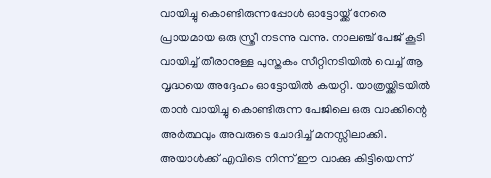വായിച്ചു കൊണ്ടിരുന്നപ്പോൾ ഓട്ടോയ്ക്ക് നേരെ പ്രായമായ ഒരു സ്ത്രീ നടന്നു വന്നു. നാലഞ്ച് പേജ് കൂടി വായിച്ച് തീരാനുള്ള പുസ്തകം സീറ്റിനടിയിൽ വെച്ച് ആ വൃദ്ധയെ അദ്ദേഹം ഓട്ടോയിൽ കയറ്റി. യാത്രയ്ക്കിടയിൽ താൻ വായിച്ചു കൊണ്ടിരുന്ന പേജിലെ ഒരു വാക്കിന്റെ അർത്ഥവും അവരുടെ ചോദിച്ച് മനസ്സിലാക്കി.
അയാൾക്ക് എവിടെ നിന്ന് ഈ വാക്കു കിട്ടിയെന്ന്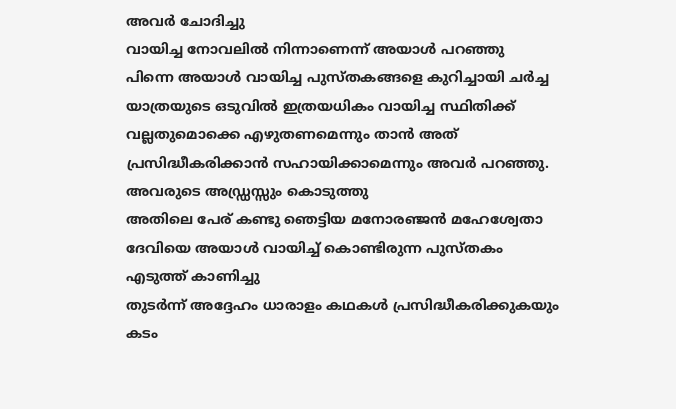അവർ ചോദിച്ചു
വായിച്ച നോവലിൽ നിന്നാണെന്ന് അയാൾ പറഞ്ഞു
പിന്നെ അയാൾ വായിച്ച പുസ്തകങ്ങളെ കുറിച്ചായി ചർച്ച
യാത്രയുടെ ഒടുവിൽ ഇത്രയധികം വായിച്ച സ്ഥിതിക്ക് വല്ലതുമൊക്കെ എഴുതണമെന്നും താൻ അത് പ്രസിദ്ധീകരിക്കാൻ സഹായിക്കാമെന്നും അവർ പറഞ്ഞു. അവരുടെ അഡ്ഡ്രസ്സും കൊടുത്തു
അതിലെ പേര് കണ്ടു ഞെട്ടിയ മനോരഞ്ജൻ മഹേശ്വേതാ ദേവിയെ അയാൾ വായിച്ച് കൊണ്ടിരുന്ന പുസ്തകം എടുത്ത് കാണിച്ചു
തുടർന്ന് അദ്ദേഹം ധാരാളം കഥകൾ പ്രസിദ്ധീകരിക്കുകയും കടം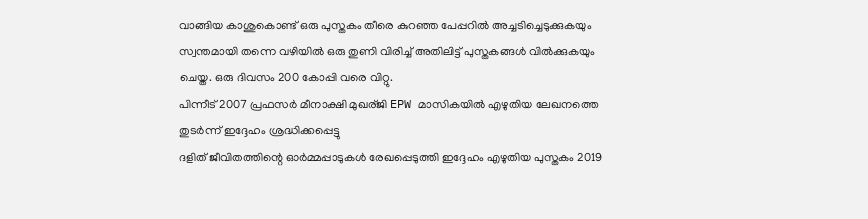വാങ്ങിയ കാശുകൊണ്ട് ഒരു പുസ്തകം തീരെ കുറഞ്ഞ പേപ്പറിൽ അച്ചടിച്ചെടുക്കുകയും സ്വന്തമായി തന്നെ വഴിയിൽ ഒരു തുണി വിരിച്ച് അതിലിട്ട് പുസ്തകങ്ങൾ വിൽക്കുകയും ചെയ്ത. ഒരു ദിവസം 200 കോപ്പി വരെ വിറ്റു.
പിന്നീട് 2007 പ്രഫസർ മീനാക്ഷി മുഖര്ജി EPW മാസികയിൽ എഴുതിയ ലേഖനത്തെ തുടർന്ന് ഇദ്ദേഹം ശ്രദ്ധിക്കപ്പെട്ടു
ദളിത് ജീവിതത്തിന്റെ ഓർമ്മപ്പാടുകൾ രേഖപ്പെടുത്തി ഇദ്ദേഹം എഴുതിയ പുസ്തകം 2019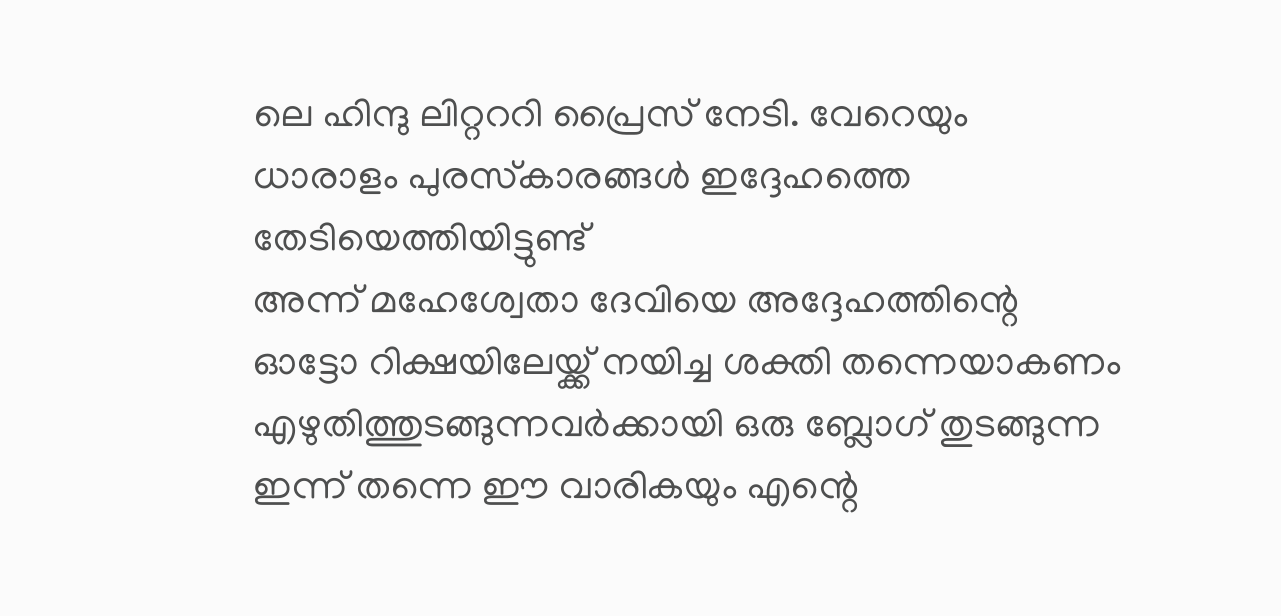ലെ ഹിന്ദു ലിറ്റററി പ്രൈസ് നേടി. വേറെയും ധാരാളം പുരസ്‌കാരങ്ങൾ ഇദ്ദേഹത്തെ തേടിയെത്തിയിട്ടുണ്ട്
അന്ന് മഹേശ്വേതാ ദേവിയെ അദ്ദേഹത്തിന്റെ ഓട്ടോ റിക്ഷയിലേയ്ക്ക് നയിച്ച ശക്തി തന്നെയാകണം എഴുതിത്തുടങ്ങുന്നവർക്കായി ഒരു ബ്ലോഗ് തുടങ്ങുന്ന ഇന്ന് തന്നെ ഈ വാരികയും എന്റെ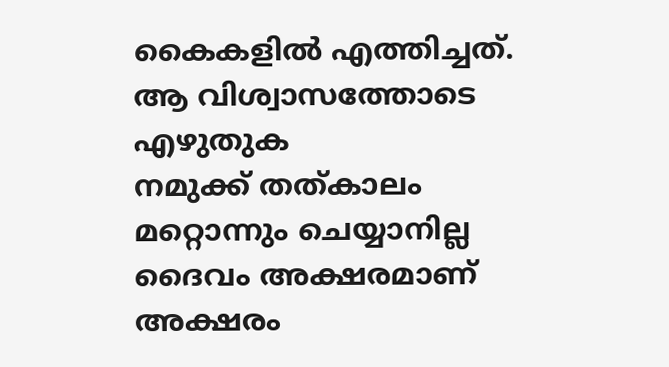കൈകളിൽ എത്തിച്ചത്.
ആ വിശ്വാസത്തോടെ എഴുതുക
നമുക്ക് തത്കാലം മറ്റൊന്നും ചെയ്യാനില്ല
ദൈവം അക്ഷരമാണ് അക്ഷരം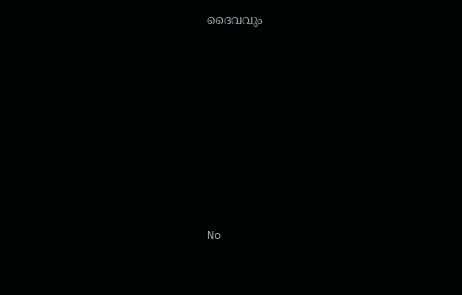ദൈവവും









No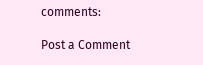comments:

Post a Comment